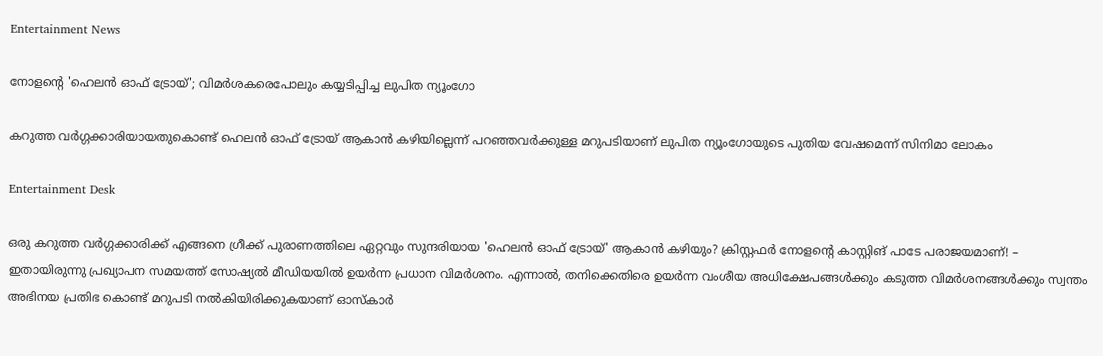Entertainment News

നോളന്റെ 'ഹെലൻ ഓഫ് ട്രോയ്'; വിമർശകരെപോലും കയ്യടിപ്പിച്ച ലുപിത ന്യൂംഗോ

കറുത്ത വർഗ്ഗക്കാരിയായതുകൊണ്ട് ഹെലൻ ഓഫ് ട്രോയ് ആകാൻ കഴിയില്ലെന്ന് പറഞ്ഞവർക്കുള്ള മറുപടിയാണ് ലുപിത ന്യൂംഗോയുടെ പുതിയ വേഷമെന്ന് സിനിമാ ലോകം

Entertainment Desk

ഒരു കറുത്ത വർഗ്ഗക്കാരിക്ക് എങ്ങനെ ഗ്രീക്ക് പുരാണത്തിലെ ഏറ്റവും സുന്ദരിയായ 'ഹെലൻ ഓഫ് ട്രോയ്' ആകാൻ കഴിയും? ക്രിസ്റ്റഫർ നോളന്റെ കാസ്റ്റിങ് പാടേ പരാജയമാണ്! – ഇതായിരുന്നു പ്രഖ്യാപന സമയത്ത് സോഷ്യൽ മീഡിയയിൽ ഉയർന്ന പ്രധാന വിമർശനം. എന്നാൽ, തനിക്കെതിരെ ഉയർന്ന വംശീയ അധിക്ഷേപങ്ങൾക്കും കടുത്ത വിമർശനങ്ങൾക്കും സ്വന്തം അഭിനയ പ്രതിഭ കൊണ്ട് മറുപടി നൽകിയിരിക്കുകയാണ് ഓസ്കാർ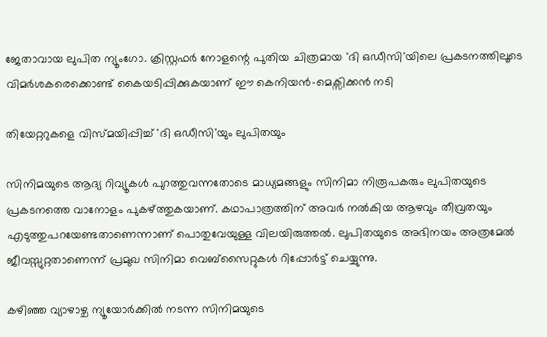ജേതാവായ ലുപിത ന്യൂംഗോ. ക്രിസ്റ്റഫർ നോളന്റെ പുതിയ ചിത്രമായ 'ദി ഒഡീസി'യിലെ പ്രകടനത്തിലൂടെ വിമർശകരെക്കൊണ്ട് കൈയടിപ്പിക്കുകയാണ് ഈ കെനിയൻ-മെക്സിക്കൻ നടി

തിയേറ്ററുകളെ വിസ്മയിപ്പിച്ച് 'ദി ഒഡീസി'യും ലുപിതയും

സിനിമയുടെ ആദ്യ റിവ്യൂകൾ പുറത്തുവന്നതോടെ മാധ്യമങ്ങളും സിനിമാ നിരൂപകരും ലുപിതയുടെ പ്രകടനത്തെ വാനോളം പുകഴ്ത്തുകയാണ്. കഥാപാത്രത്തിന് അവർ നൽകിയ ആഴവും തീവ്രതയും എടുത്തുപറയേണ്ടതാണെന്നാണ് പൊതുവേയുള്ള വിലയിരുത്തൽ. ലുപിതയുടെ അഭിനയം അത്രമേൽ ജീവസ്സുറ്റതാണെന്ന് പ്രമുഖ സിനിമാ വെബ്‌സൈറ്റുകൾ റിപ്പോർട്ട് ചെയ്യുന്നു.

കഴിഞ്ഞ വ്യാഴാഴ്ച ന്യൂയോർക്കിൽ നടന്ന സിനിമയുടെ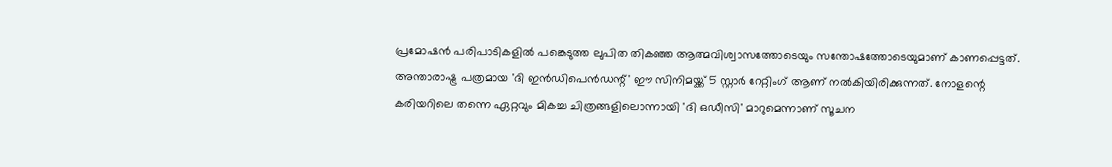പ്രമോഷൻ പരിപാടികളിൽ പങ്കെടുത്ത ലുപിത തികഞ്ഞ ആത്മവിശ്വാസത്തോടെയും സന്തോഷത്തോടെയുമാണ് കാണപ്പെട്ടത്. അന്താരാഷ്ട്ര പത്രമായ 'ദി ഇൻഡിപെൻഡന്റ്' ഈ സിനിമയ്ക്ക് 5 സ്റ്റാർ റേറ്റിംഗ് ആണ് നൽകിയിരിക്കുന്നത്. നോളന്റെ കരിയറിലെ തന്നെ ഏറ്റവും മികച്ച ചിത്രങ്ങളിലൊന്നായി 'ദി ഒഡീസി' മാറുമെന്നാണ് സൂചന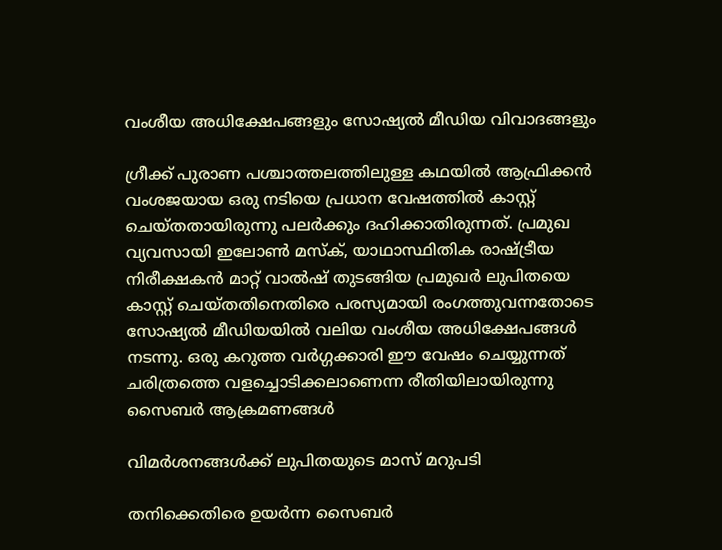വംശീയ അധിക്ഷേപങ്ങളും സോഷ്യൽ മീഡിയ വിവാദങ്ങളും

ഗ്രീക്ക് പുരാണ പശ്ചാത്തലത്തിലുള്ള കഥയിൽ ആഫ്രിക്കൻ വംശജയായ ഒരു നടിയെ പ്രധാന വേഷത്തിൽ കാസ്റ്റ് ചെയ്തതായിരുന്നു പലർക്കും ദഹിക്കാതിരുന്നത്. പ്രമുഖ വ്യവസായി ഇലോൺ മസ്ക്, യാഥാസ്ഥിതിക രാഷ്ട്രീയ നിരീക്ഷകൻ മാറ്റ് വാൽഷ് തുടങ്ങിയ പ്രമുഖർ ലുപിതയെ കാസ്റ്റ് ചെയ്തതിനെതിരെ പരസ്യമായി രംഗത്തുവന്നതോടെ സോഷ്യൽ മീഡിയയിൽ വലിയ വംശീയ അധിക്ഷേപങ്ങൾ നടന്നു. ഒരു കറുത്ത വർഗ്ഗക്കാരി ഈ വേഷം ചെയ്യുന്നത് ചരിത്രത്തെ വളച്ചൊടിക്കലാണെന്ന രീതിയിലായിരുന്നു സൈബർ ആക്രമണങ്ങൾ

വിമർശനങ്ങൾക്ക് ലുപിതയുടെ മാസ് മറുപടി

തനിക്കെതിരെ ഉയർന്ന സൈബർ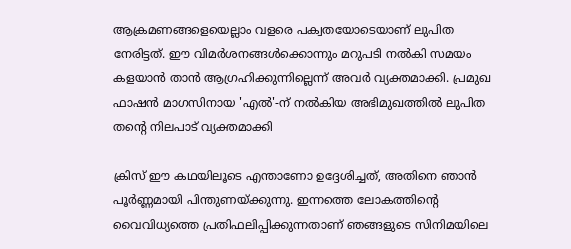ആക്രമണങ്ങളെയെല്ലാം വളരെ പക്വതയോടെയാണ് ലുപിത നേരിട്ടത്. ഈ വിമർശനങ്ങൾക്കൊന്നും മറുപടി നൽകി സമയം കളയാൻ താൻ ആഗ്രഹിക്കുന്നില്ലെന്ന് അവർ വ്യക്തമാക്കി. പ്രമുഖ ഫാഷൻ മാഗസിനായ 'എൽ'-ന് നൽകിയ അഭിമുഖത്തിൽ ലുപിത തന്റെ നിലപാട് വ്യക്തമാക്കി

ക്രിസ് ഈ കഥയിലൂടെ എന്താണോ ഉദ്ദേശിച്ചത്, അതിനെ ഞാൻ പൂർണ്ണമായി പിന്തുണയ്ക്കുന്നു. ഇന്നത്തെ ലോകത്തിന്റെ വൈവിധ്യത്തെ പ്രതിഫലിപ്പിക്കുന്നതാണ് ഞങ്ങളുടെ സിനിമയിലെ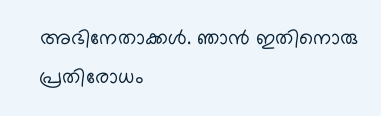അഭിനേതാക്കൾ. ഞാൻ ഇതിനൊരു പ്രതിരോധം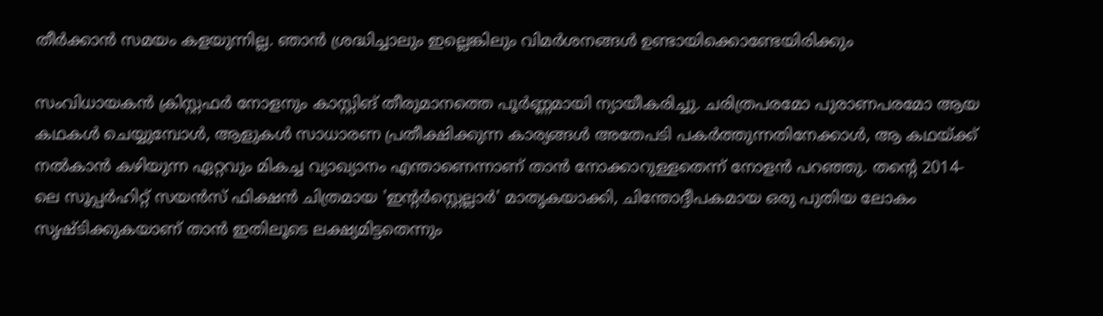തീർക്കാൻ സമയം കളയുന്നില്ല. ഞാൻ ശ്രദ്ധിച്ചാലും ഇല്ലെങ്കിലും വിമർശനങ്ങൾ ഉണ്ടായിക്കൊണ്ടേയിരിക്കും

സംവിധായകൻ ക്രിസ്റ്റഫർ നോളനും കാസ്റ്റിങ് തീരുമാനത്തെ പൂർണ്ണമായി ന്യായീകരിച്ചു. ചരിത്രപരമോ പുരാണപരമോ ആയ കഥകൾ ചെയ്യുമ്പോൾ, ആളുകൾ സാധാരണ പ്രതീക്ഷിക്കുന്ന കാര്യങ്ങൾ അതേപടി പകർത്തുന്നതിനേക്കാൾ, ആ കഥയ്ക്ക് നൽകാൻ കഴിയുന്ന ഏറ്റവും മികച്ച വ്യാഖ്യാനം എന്താണെന്നാണ് താൻ നോക്കാറുള്ളതെന്ന് നോളൻ പറഞ്ഞു. തന്റെ 2014-ലെ സൂപ്പർഹിറ്റ് സയൻസ് ഫിക്ഷൻ ചിത്രമായ 'ഇന്റർസ്റ്റെല്ലാർ' മാതൃകയാക്കി, ചിന്തോദ്ദീപകമായ ഒരു പുതിയ ലോകം സൃഷ്ടിക്കുകയാണ് താൻ ഇതിലൂടെ ലക്ഷ്യമിട്ടതെന്നും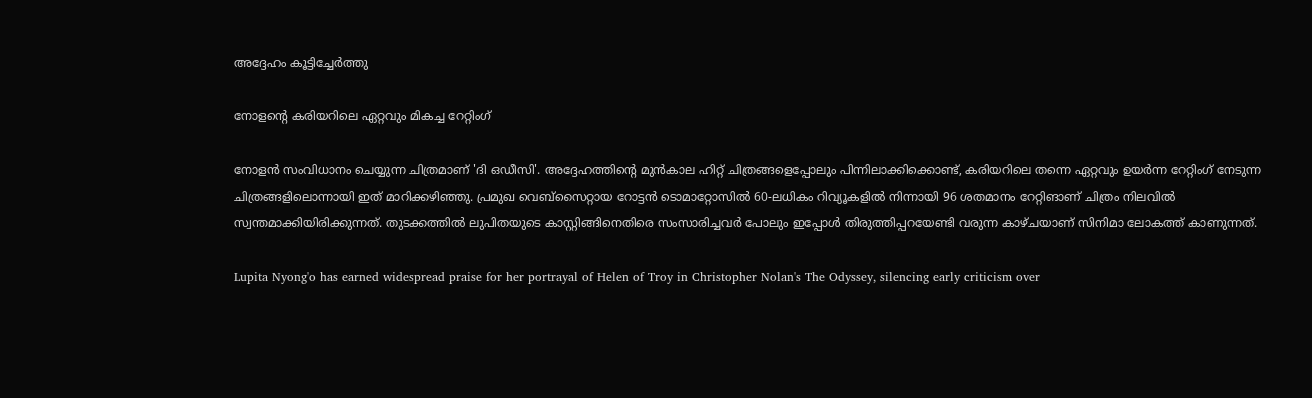അദ്ദേഹം കൂട്ടിച്ചേർത്തു

നോളന്റെ കരിയറിലെ ഏറ്റവും മികച്ച റേറ്റിംഗ്

നോളൻ സംവിധാനം ചെയ്യുന്ന ചിത്രമാണ് 'ദി ഒഡീസി'. അദ്ദേഹത്തിന്റെ മുൻകാല ഹിറ്റ് ചിത്രങ്ങളെപ്പോലും പിന്നിലാക്കിക്കൊണ്ട്, കരിയറിലെ തന്നെ ഏറ്റവും ഉയർന്ന റേറ്റിംഗ് നേടുന്ന ചിത്രങ്ങളിലൊന്നായി ഇത് മാറിക്കഴിഞ്ഞു. പ്രമുഖ വെബ്‌സൈറ്റായ റോട്ടൻ ടൊമാറ്റോസിൽ 60-ലധികം റിവ്യൂകളിൽ നിന്നായി 96 ശതമാനം റേറ്റിങാണ് ചിത്രം നിലവിൽ സ്വന്തമാക്കിയിരിക്കുന്നത്. തുടക്കത്തിൽ ലുപിതയുടെ കാസ്റ്റിങ്ങിനെതിരെ സംസാരിച്ചവർ പോലും ഇപ്പോൾ തിരുത്തിപ്പറയേണ്ടി വരുന്ന കാഴ്ചയാണ് സിനിമാ ലോകത്ത് കാണുന്നത്.

Lupita Nyong'o has earned widespread praise for her portrayal of Helen of Troy in Christopher Nolan's The Odyssey, silencing early criticism over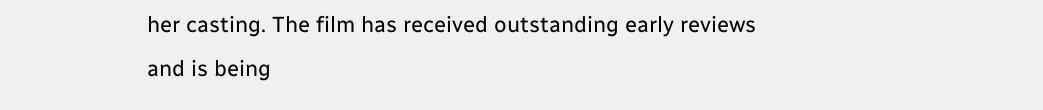her casting. The film has received outstanding early reviews and is being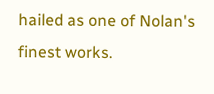hailed as one of Nolan's finest works.